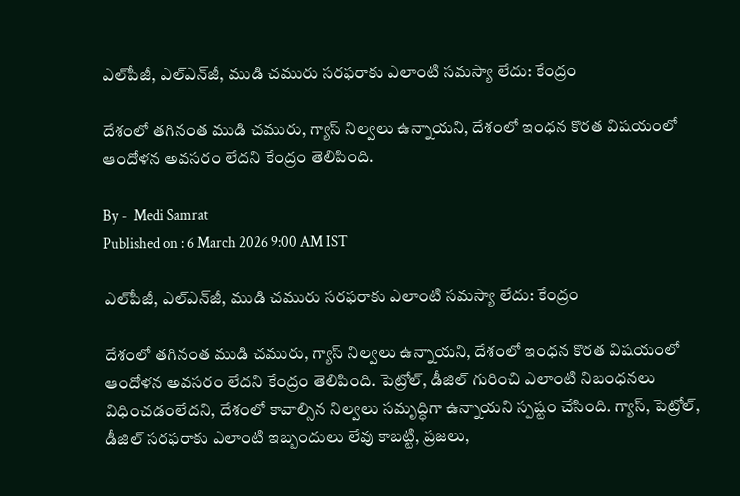ఎల్‌పీజీ, ఎల్ఎన్‌జీ, ముడి చమురు సరఫరాకు ఎలాంటి సమస్యా లేదు: కేంద్రం

దేశంలో తగినంత ముడి చమురు, గ్యాస్ నిల్వలు ఉన్నాయని, దేశంలో ఇంధన కొరత విషయంలో ఆందోళన అవసరం లేదని కేంద్రం తెలిపింది.

By -  Medi Samrat
Published on : 6 March 2026 9:00 AM IST

ఎల్‌పీజీ, ఎల్ఎన్‌జీ, ముడి చమురు సరఫరాకు ఎలాంటి సమస్యా లేదు: కేంద్రం

దేశంలో తగినంత ముడి చమురు, గ్యాస్ నిల్వలు ఉన్నాయని, దేశంలో ఇంధన కొరత విషయంలో ఆందోళన అవసరం లేదని కేంద్రం తెలిపింది. పెట్రోల్, డీజిల్ గురించి ఎలాంటి నిబంధనలు విధించడంలేదని, దేశంలో కావాల్సిన నిల్వలు సమృద్ధిగా ఉన్నాయని స్పష్టం చేసింది. గ్యాస్, పెట్రోల్, డీజిల్ సరఫరాకు ఎలాంటి ఇబ్బందులు లేవు కాబట్టి, ప్రజలు,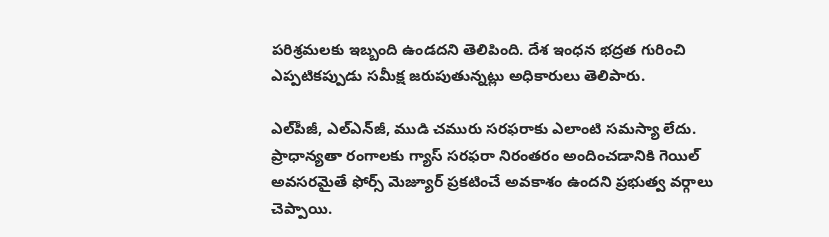పరిశ్రమలకు ఇబ్బంది ఉండదని తెలిపింది. దేశ ఇంధన భద్రత గురించి ఎప్పటికప్పుడు సమీక్ష జరుపుతున్నట్లు అధికారులు తెలిపారు.

ఎల్‌పీజీ, ఎల్ఎన్‌జీ, ముడి చమురు సరఫరాకు ఎలాంటి సమస్యా లేదు. ప్రాధాన్యతా రంగాలకు గ్యాస్ సరఫరా నిరంతరం అందించడానికి గెయిల్ అవసరమైతే ఫోర్స్ మెజ్యూర్ ప్రకటించే అవకాశం ఉందని ప్రభుత్వ వర్గాలు చెప్పాయి.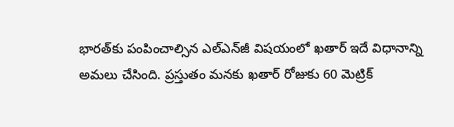భారత్‌కు పంపించాల్సిన ఎల్ఎన్‌జీ విషయంలో ఖతార్ ఇదే విధానాన్ని అమలు చేసింది. ప్రస్తుతం మనకు ఖతార్ రోజుకు 60 మెట్రిక్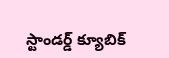స్టాండర్డ్ క్యూబిక్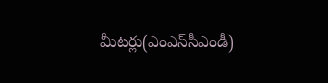మీటర్లు(ఎంఎస్‌సీఎండీ)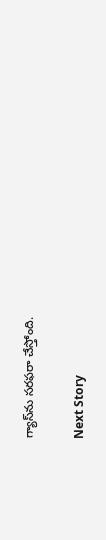గ్యాస్‌ను సరఫరా చేస్తోంది.

Next Story